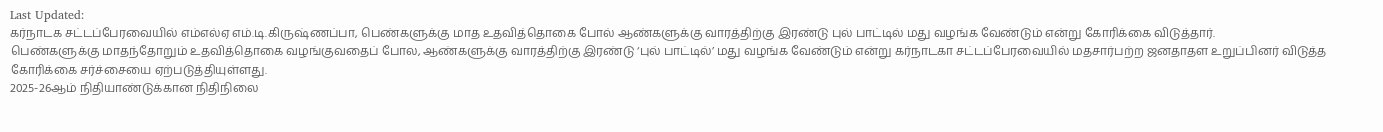Last Updated:
கர்நாடக சட்டப்பேரவையில் எம்எல்ஏ எம்.டி.கிருஷ்ணப்பா, பெண்களுக்கு மாத உதவித்தொகை போல் ஆண்களுக்கு வாரத்திற்கு இரண்டு புல் பாட்டில் மது வழங்க வேண்டும் என்று கோரிக்கை விடுத்தார்.
பெண்களுக்கு மாதந்தோறும் உதவித்தொகை வழங்குவதைப் போல, ஆண்களுக்கு வாரத்திற்கு இரண்டு ‘புல் பாட்டில்’ மது வழங்க வேண்டும் என்று கர்நாடகா சட்டப்பேரவையில் மதசார்பற்ற ஜனதாதள உறுப்பினர் விடுத்த கோரிக்கை சர்ச்சையை ஏற்படுத்தியுள்ளது.
2025-26ஆம் நிதியாண்டுக்கான நிதிநிலை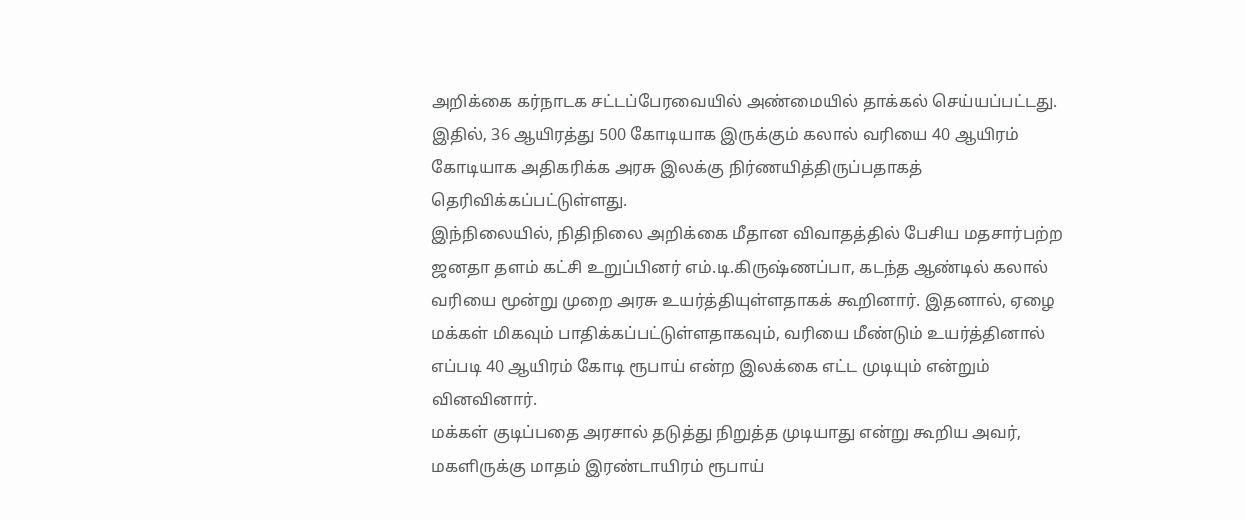அறிக்கை கர்நாடக சட்டப்பேரவையில் அண்மையில் தாக்கல் செய்யப்பட்டது. இதில், 36 ஆயிரத்து 500 கோடியாக இருக்கும் கலால் வரியை 40 ஆயிரம் கோடியாக அதிகரிக்க அரசு இலக்கு நிர்ணயித்திருப்பதாகத் தெரிவிக்கப்பட்டுள்ளது.
இந்நிலையில், நிதிநிலை அறிக்கை மீதான விவாதத்தில் பேசிய மதசார்பற்ற ஜனதா தளம் கட்சி உறுப்பினர் எம்.டி.கிருஷ்ணப்பா, கடந்த ஆண்டில் கலால் வரியை மூன்று முறை அரசு உயர்த்தியுள்ளதாகக் கூறினார். இதனால், ஏழை மக்கள் மிகவும் பாதிக்கப்பட்டுள்ளதாகவும், வரியை மீண்டும் உயர்த்தினால் எப்படி 40 ஆயிரம் கோடி ரூபாய் என்ற இலக்கை எட்ட முடியும் என்றும் வினவினார்.
மக்கள் குடிப்பதை அரசால் தடுத்து நிறுத்த முடியாது என்று கூறிய அவர், மகளிருக்கு மாதம் இரண்டாயிரம் ரூபாய்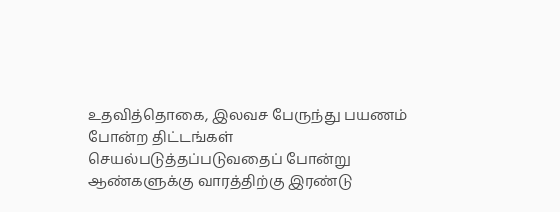உதவித்தொகை, இலவச பேருந்து பயணம் போன்ற திட்டங்கள் செயல்படுத்தப்படுவதைப் போன்று ஆண்களுக்கு வாரத்திற்கு இரண்டு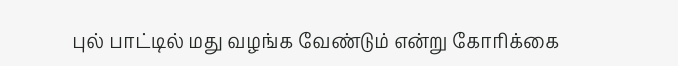புல் பாட்டில் மது வழங்க வேண்டும் என்று கோரிக்கை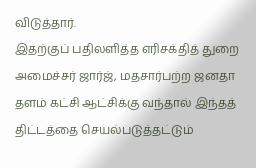விடுத்தார்.
இதற்குப் பதிலளித்த எரிசக்தித் துறை அமைச்சர் ஜார்ஜ், மதசார்பற்ற ஜனதா தளம் கட்சி ஆட்சிக்கு வந்தால் இந்தத் திட்டத்தை செயல்படுத்தட்டும்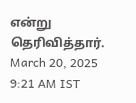என்று தெரிவித்தார்.
March 20, 2025 9:21 AM IST